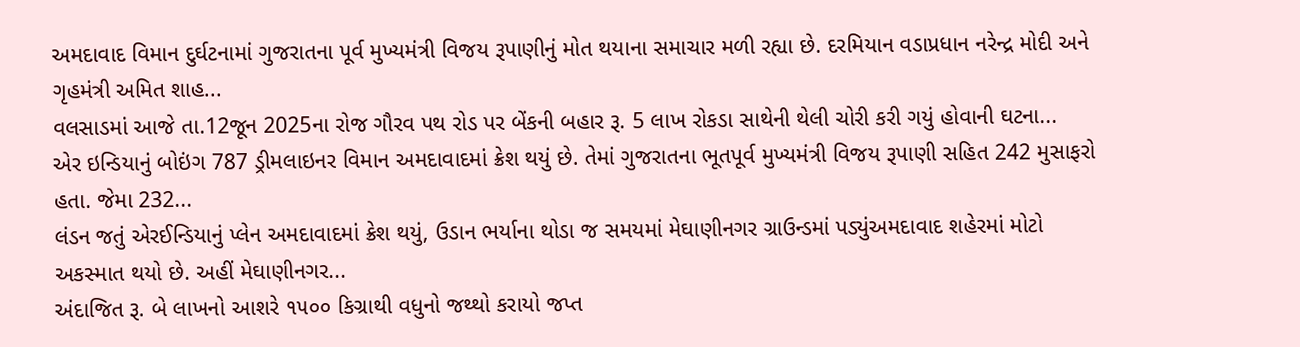અમદાવાદ વિમાન દુર્ઘટનામાં ગુજરાતના પૂર્વ મુખ્યમંત્રી વિજય રૂપાણીનું મોત થયાના સમાચાર મળી રહ્યા છે. દરમિયાન વડાપ્રધાન નરેન્દ્ર મોદી અને ગૃહમંત્રી અમિત શાહ...
વલસાડમાં આજે તા.12જૂન 2025ના રોજ ગૌરવ પથ રોડ પર બેંકની બહાર રૂ. 5 લાખ રોકડા સાથેની થેલી ચોરી કરી ગયું હોવાની ઘટના...
એર ઇન્ડિયાનું બોઇંગ 787 ડ્રીમલાઇનર વિમાન અમદાવાદમાં ક્રેશ થયું છે. તેમાં ગુજરાતના ભૂતપૂર્વ મુખ્યમંત્રી વિજય રૂપાણી સહિત 242 મુસાફરો હતા. જેમા 232...
લંડન જતું એરઈન્ડિયાનું પ્લેન અમદાવાદમાં ક્રેશ થયું, ઉડાન ભર્યાના થોડા જ સમયમાં મેઘાણીનગર ગ્રાઉન્ડમાં પડ્યુંઅમદાવાદ શહેરમાં મોટો અકસ્માત થયો છે. અહીં મેઘાણીનગર...
અંદાજિત રૂ. બે લાખનો આશરે ૧૫૦૦ કિગ્રાથી વધુનો જથ્થો કરાયો જપ્ત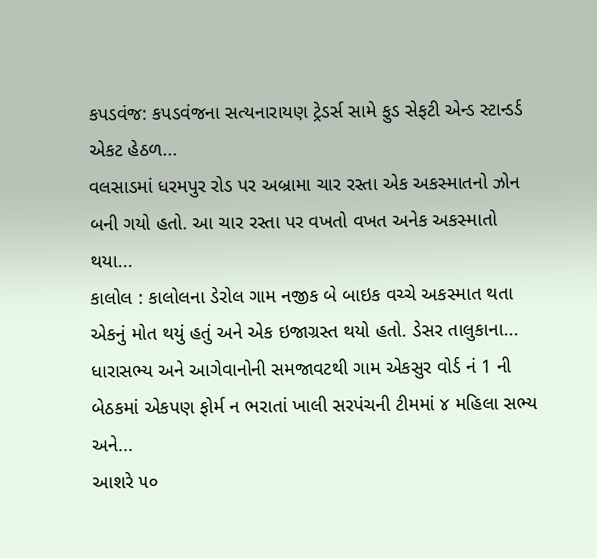કપડવંજ: કપડવંજના સત્યનારાયણ ટ્રેડર્સ સામે ફુડ સેફટી એન્ડ સ્ટાન્ડર્ડ એકટ હેઠળ...
વલસાડમાં ધરમપુર રોડ પર અબ્રામા ચાર રસ્તા એક અકસ્માતનો ઝોન બની ગયો હતો. આ ચાર રસ્તા પર વખતો વખત અનેક અકસ્માતો થયા...
કાલોલ : કાલોલના ડેરોલ ગામ નજીક બે બાઇક વચ્ચે અકસ્માત થતા એકનું મોત થયું હતું અને એક ઇજાગ્રસ્ત થયો હતો. ડેસર તાલુકાના...
ધારાસભ્ય અને આગેવાનોની સમજાવટથી ગામ એકસુર વોર્ડ નં 1 ની બેઠકમાં એકપણ ફોર્મ ન ભરાતાં ખાલી સરપંચની ટીમમાં ૪ મહિલા સભ્ય અને...
આશરે ૫૦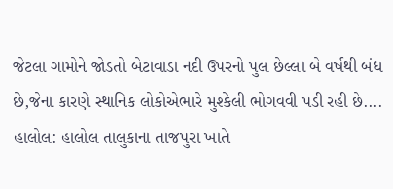જેટલા ગામોને જોડતો બેટાવાડા નદી ઉપરનો પુલ છેલ્લા બે વર્ષથી બંધ છે,જેના કારણે સ્થાનિક લોકોએભારે મુશ્કેલી ભોગવવી પડી રહી છે....
હાલોલ: હાલોલ તાલુકાના તાજપુરા ખાતે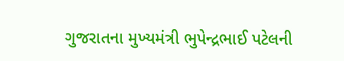ગુજરાતના મુખ્યમંત્રી ભુપેન્દ્રભાઈ પટેલની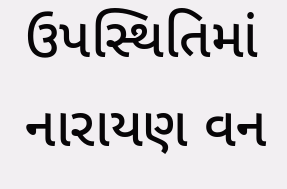ઉપસ્થિતિમાં નારાયણ વન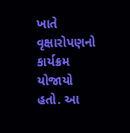ખાતે વૃક્ષારોપણનો કાર્યક્રમ યોજાયો હતો. આ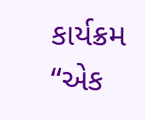કાર્યક્રમ “એક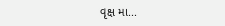વૃક્ષ મા...